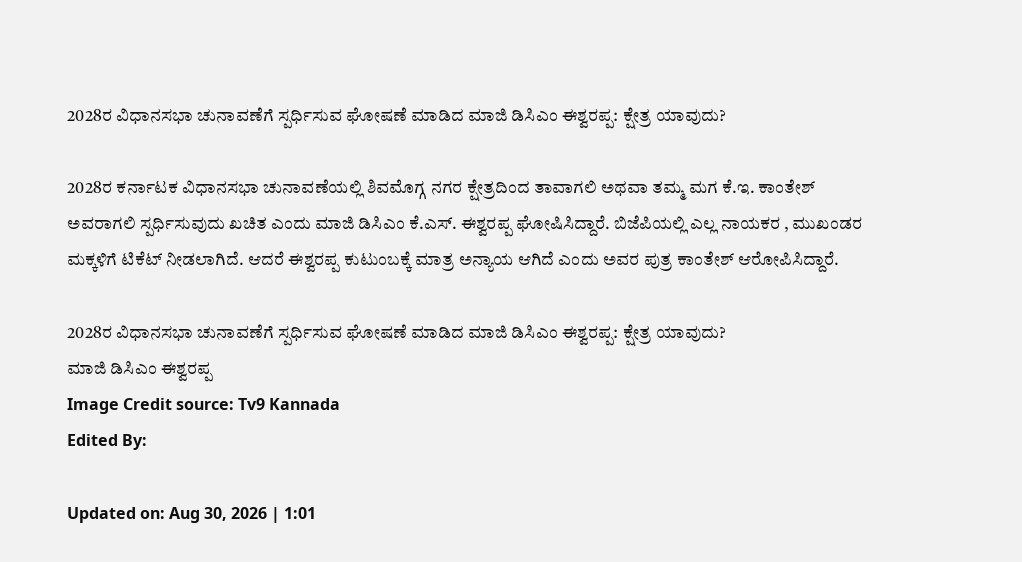2028ರ ವಿಧಾನಸಭಾ ಚುನಾವಣೆಗೆ ಸ್ಪರ್ಧಿಸುವ ಘೋಷಣೆ ಮಾಡಿದ ಮಾಜಿ ಡಿಸಿಎಂ ಈಶ್ವರಪ್ಪ: ಕ್ಷೇತ್ರ ಯಾವುದು?

2028ರ ಕರ್ನಾಟಕ ವಿಧಾನಸಭಾ ಚುನಾವಣೆಯಲ್ಲಿ ಶಿವಮೊಗ್ಗ ನಗರ ಕ್ಷೇತ್ರದಿಂದ ತಾವಾಗಲಿ ಅಥವಾ ತಮ್ಮ ಮಗ ಕೆ.ಇ. ಕಾಂತೇಶ್ ಅವರಾಗಲಿ ಸ್ಪರ್ಧಿಸುವುದು ಖಚಿತ ಎಂದು ಮಾಜಿ ಡಿಸಿಎಂ ಕೆ.ಎಸ್. ಈಶ್ವರಪ್ಪ ಘೋಷಿಸಿದ್ದಾರೆ. ಬಿಜೆಪಿಯಲ್ಲಿ ಎಲ್ಲ ನಾಯಕರ , ಮುಖಂಡರ ಮಕ್ಕಳಿಗೆ ಟಿಕೆಟ್ ನೀಡಲಾಗಿದೆ. ಆದರೆ ಈಶ್ವರಪ್ಪ ಕುಟುಂಬಕ್ಕೆ ಮಾತ್ರ ಅನ್ಯಾಯ ಆಗಿದೆ ಎಂದು ಅವರ ಪುತ್ರ ಕಾಂತೇಶ್ ಆರೋಪಿಸಿದ್ದಾರೆ.

2028ರ ವಿಧಾನಸಭಾ ಚುನಾವಣೆಗೆ ಸ್ಪರ್ಧಿಸುವ ಘೋಷಣೆ ಮಾಡಿದ ಮಾಜಿ ಡಿಸಿಎಂ ಈಶ್ವರಪ್ಪ: ಕ್ಷೇತ್ರ ಯಾವುದು?
ಮಾಜಿ ಡಿಸಿಎಂ ಈಶ್ವರಪ್ಪ
Image Credit source: Tv9 Kannada
Edited By:

Updated on: Aug 30, 2026 | 1:01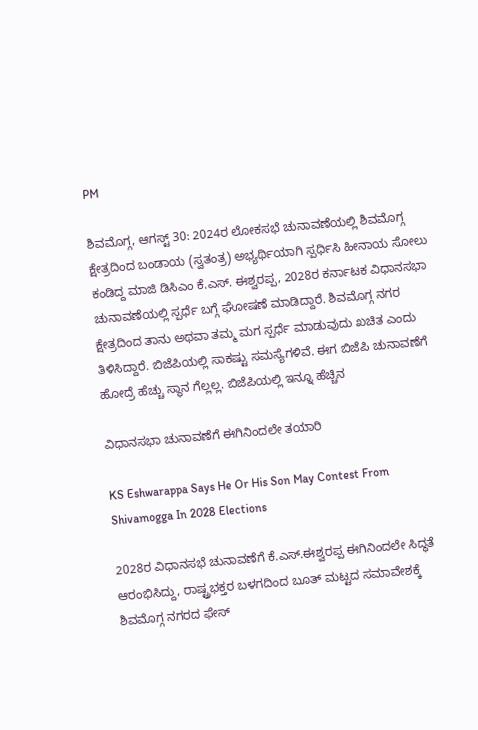PM

ಶಿವಮೊಗ್ಗ, ಆಗಸ್ಟ್ 30: 2024ರ ಲೋಕಸಭೆ ಚುನಾವಣೆಯಲ್ಲಿ ಶಿವಮೊಗ್ಗ ಕ್ಷೇತ್ರದಿಂದ ಬಂಡಾಯ (ಸ್ವತಂತ್ರ) ಅಭ್ಯರ್ಥಿಯಾಗಿ ಸ್ಪರ್ಧಿಸಿ ಹೀನಾಯ ಸೋಲು ಕಂಡಿದ್ದ ಮಾಜಿ ಡಿಸಿಎಂ ಕೆ.ಎಸ್. ಈಶ್ವರಪ್ಪ, 2028ರ ಕರ್ನಾಟಕ ವಿಧಾನಸಭಾ ಚುನಾವಣೆಯಲ್ಲಿ ಸ್ಪರ್ಧೆ ಬಗ್ಗೆ ಘೋಷಣೆ ಮಾಡಿದ್ದಾರೆ. ಶಿವಮೊಗ್ಗ ನಗರ ಕ್ಷೇತ್ರದಿಂದ ತಾನು ಅಥವಾ ತಮ್ಮ ಮಗ ಸ್ಪರ್ಧೆ ಮಾಡುವುದು ಖಚಿತ ಎಂದು ತಿಳಿಸಿದ್ದಾರೆ. ಬಿಜೆಪಿಯಲ್ಲಿ ಸಾಕಷ್ಟು ಸಮಸ್ಯೆಗಳಿವೆ. ಈಗ ಬಿಜೆಪಿ ಚುನಾವಣೆಗೆ ಹೋದ್ರೆ ಹೆಚ್ಚು ಸ್ಥಾನ ಗೆಲ್ಲಲ್ಲ. ಬಿಜೆಪಿಯಲ್ಲಿ ಇನ್ನೂ ಹೆಚ್ಚಿನ

ವಿಧಾನಸಭಾ ಚುನಾವಣೆಗೆ ಈಗಿನಿಂದಲೇ ತಯಾರಿ

KS Eshwarappa Says He Or His Son May Contest From Shivamogga In 2028 Elections

2028ರ ವಿಧಾನಸಭೆ ಚುನಾವಣೆಗೆ ಕೆ.ಎಸ್.ಈಶ್ವರಪ್ಪ ಈಗಿನಿಂದಲೇ ಸಿದ್ಧತೆ ಆರಂಭಿಸಿದ್ದು, ರಾಷ್ಟ್ರಭಕ್ತರ ಬಳಗದಿಂದ ಬೂತ್ ಮಟ್ಟದ ಸಮಾವೇಶಕ್ಕೆ ಶಿವಮೊಗ್ಗ ನಗರದ ಫೇಸ್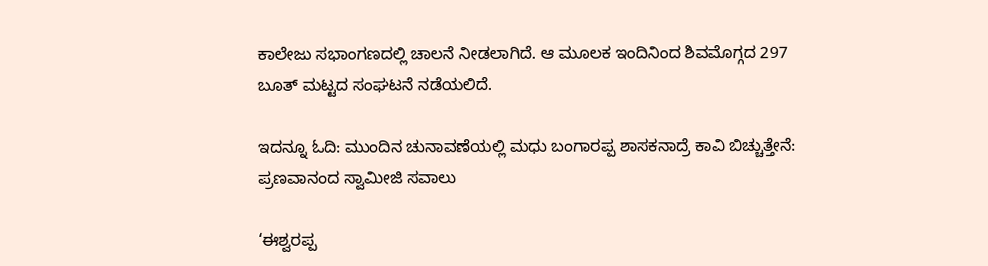ಕಾಲೇಜು ಸಭಾಂಗಣದಲ್ಲಿ ಚಾಲನೆ ನೀಡಲಾಗಿದೆ. ಆ ಮೂಲಕ ಇಂದಿನಿಂದ ಶಿವಮೊಗ್ಗದ 297 ಬೂತ್ ಮಟ್ಟದ ಸಂಘಟನೆ ನಡೆಯಲಿದೆ.

ಇದನ್ನೂ ಓದಿ: ಮುಂದಿನ ಚುನಾವಣೆಯಲ್ಲಿ ಮಧು ಬಂಗಾರಪ್ಪ ಶಾಸಕನಾದ್ರೆ ಕಾವಿ ಬಿಚ್ಚುತ್ತೇನೆ: ಪ್ರಣವಾನಂದ ಸ್ವಾಮೀಜಿ ಸವಾಲು

‘ಈಶ್ವರಪ್ಪ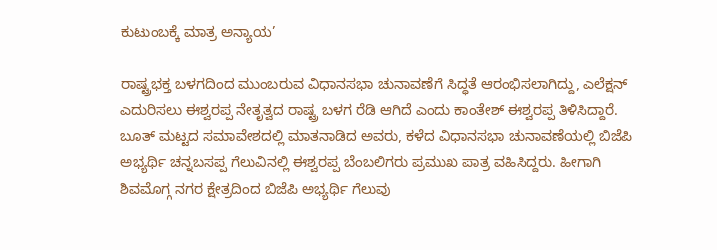ಕುಟುಂಬಕ್ಕೆ ಮಾತ್ರ ಅನ್ಯಾಯ’

ರಾಷ್ಟ್ರಭಕ್ತ ಬಳಗದಿಂದ ಮುಂಬರುವ ವಿಧಾನಸಭಾ ಚುನಾವಣೆಗೆ ಸಿದ್ಧತೆ ಆರಂಭಿಸಲಾಗಿದ್ದು, ಎಲೆಕ್ಷನ್ ಎದುರಿಸಲು ಈಶ್ವರಪ್ಪ ನೇತೃತ್ವದ ರಾಷ್ಟ್ರ ಬಳಗ ರೆಡಿ ಆಗಿದೆ ಎಂದು ಕಾಂತೇಶ್ ಈಶ್ವರಪ್ಪ ತಿಳಿಸಿದ್ದಾರೆ. ಬೂತ್ ಮಟ್ಟದ ಸಮಾವೇಶದಲ್ಲಿ ಮಾತನಾಡಿದ ಅವರು, ಕಳೆದ ವಿಧಾನಸಭಾ ಚುನಾವಣೆಯಲ್ಲಿ ಬಿಜೆಪಿ ಅಭ್ಯರ್ಥಿ ಚನ್ನಬಸಪ್ಪ ಗೆಲುವಿನಲ್ಲಿ ಈಶ್ವರಪ್ಪ ಬೆಂಬಲಿಗರು ಪ್ರಮುಖ ಪಾತ್ರ ವಹಿಸಿದ್ದರು. ಹೀಗಾಗಿ ಶಿವಮೊಗ್ಗ ನಗರ ಕ್ಷೇತ್ರದಿಂದ ಬಿಜೆಪಿ ಅಭ್ಯರ್ಥಿ ಗೆಲುವು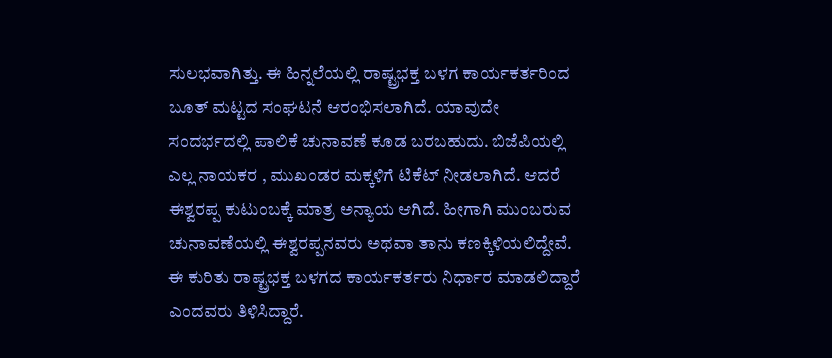ಸುಲಭವಾಗಿತ್ತು. ಈ ಹಿನ್ನಲೆಯಲ್ಲಿ ರಾಷ್ಟ್ರಭಕ್ತ ಬಳಗ ಕಾರ್ಯಕರ್ತರಿಂದ ಬೂತ್ ಮಟ್ಟದ ಸಂಘಟನೆ ಆರಂಭಿಸಲಾಗಿದೆ. ಯಾವುದೇ ಸಂದರ್ಭದಲ್ಲಿ ಪಾಲಿಕೆ ಚುನಾವಣೆ ಕೂಡ ಬರಬಹುದು. ಬಿಜೆಪಿಯಲ್ಲಿ ಎಲ್ಲ ನಾಯಕರ , ಮುಖಂಡರ ಮಕ್ಕಳಿಗೆ ಟಿಕೆಟ್ ನೀಡಲಾಗಿದೆ. ಆದರೆ ಈಶ್ವರಪ್ಪ ಕುಟುಂಬಕ್ಕೆ ಮಾತ್ರ ಅನ್ಯಾಯ ಆಗಿದೆ. ಹೀಗಾಗಿ ಮುಂಬರುವ ಚುನಾವಣೆಯಲ್ಲಿ ಈಶ್ವರಪ್ಪನವರು ಅಥವಾ ತಾನು ಕಣಕ್ಕಿಳಿಯಲಿದ್ದೇವೆ. ಈ ಕುರಿತು ರಾಷ್ಟ್ರಭಕ್ತ ಬಳಗದ ಕಾರ್ಯಕರ್ತರು ನಿರ್ಧಾರ ಮಾಡಲಿದ್ದಾರೆ ಎಂದವರು ತಿಳಿಸಿದ್ದಾರೆ.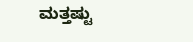ಮತ್ತಷ್ಟು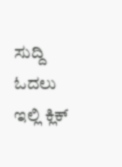ಸುದ್ದಿ ಓದಲು ಇಲ್ಲಿ ಕ್ಲಿಕ್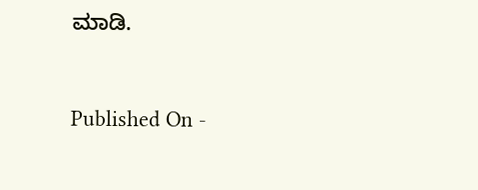ಮಾಡಿ.



Published On -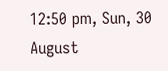12:50 pm, Sun, 30 August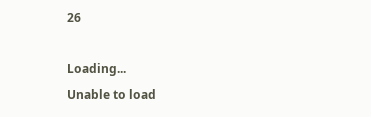26

Loading...
Unable to load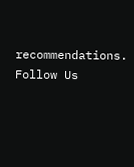recommendations.
Follow Us